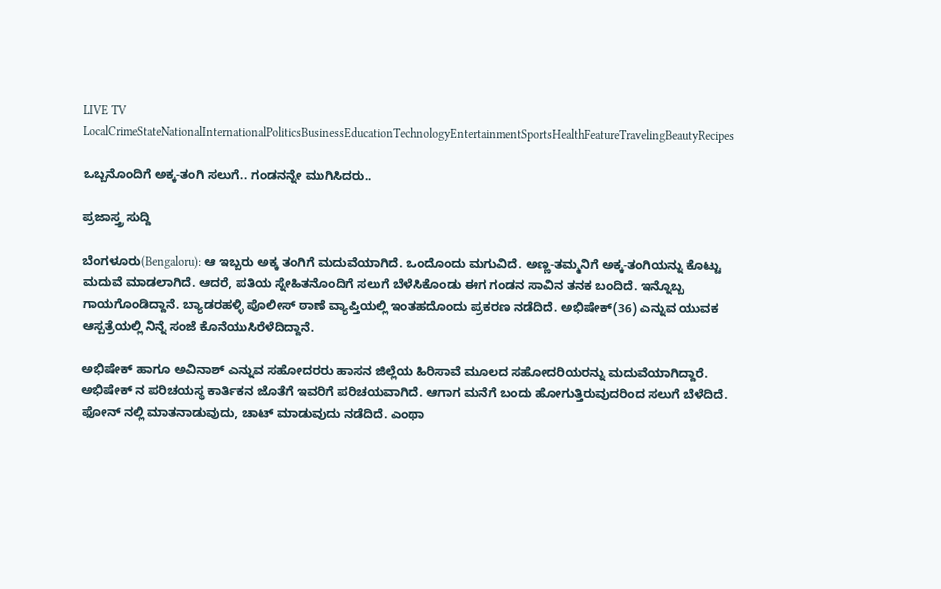LIVE TV LocalCrimeStateNationalInternationalPoliticsBusinessEducationTechnologyEntertainmentSportsHealthFeatureTravelingBeautyRecipes

ಒಬ್ಬನೊಂದಿಗೆ ಅಕ್ಕ-ತಂಗಿ ಸಲುಗೆ.. ಗಂಡನನ್ನೇ ಮುಗಿಸಿದರು..

ಪ್ರಜಾಸ್ತ್ರ ಸುದ್ದಿ

ಬೆಂಗಳೂರು(Bengaloru): ಆ ಇಬ್ಬರು ಅಕ್ಕ ತಂಗಿಗೆ ಮದುವೆಯಾಗಿದೆ. ಒಂದೊಂದು ಮಗುವಿದೆ. ಅಣ್ಣ-ತಮ್ಮನಿಗೆ ಅಕ್ಕ-ತಂಗಿಯನ್ನು ಕೊಟ್ಟು ಮದುವೆ ಮಾಡಲಾಗಿದೆ. ಆದರೆ, ಪತಿಯ ಸ್ನೇಹಿತನೊಂದಿಗೆ ಸಲುಗೆ ಬೆಳೆಸಿಕೊಂಡು ಈಗ ಗಂಡನ ಸಾವಿನ ತನಕ ಬಂದಿದೆ. ಇನ್ನೊಬ್ಬ ಗಾಯಗೊಂಡಿದ್ದಾನೆ. ಬ್ಯಾಡರಹಳ್ಳಿ ಪೊಲೀಸ್ ಠಾಣೆ ವ್ಯಾಪ್ತಿಯಲ್ಲಿ ಇಂತಹದೊಂದು ಪ್ರಕರಣ ನಡೆದಿದೆ. ಅಭಿಷೇಕ್(36) ಎನ್ನುವ ಯುವಕ ಆಸ್ಪತ್ರೆಯಲ್ಲಿ ನಿನ್ನೆ ಸಂಜೆ ಕೊನೆಯುಸಿರೆಳೆದಿದ್ದಾನೆ.

ಅಭಿಷೇಕ್ ಹಾಗೂ ಅವಿನಾಶ್ ಎನ್ನುವ ಸಹೋದರರು ಹಾಸನ ಜಿಲ್ಲೆಯ ಹಿರಿಸಾವೆ ಮೂಲದ ಸಹೋದರಿಯರನ್ನು ಮದುವೆಯಾಗಿದ್ದಾರೆ. ಅಭಿಷೇಕ್ ನ ಪರಿಚಯಸ್ಥ ಕಾರ್ತಿಕನ ಜೊತೆಗೆ ಇವರಿಗೆ ಪರಿಚಯವಾಗಿದೆ. ಆಗಾಗ ಮನೆಗೆ ಬಂದು ಹೋಗುತ್ತಿರುವುದರಿಂದ ಸಲುಗೆ ಬೆಳೆದಿದೆ. ಫೋನ್ ನಲ್ಲಿ ಮಾತನಾಡುವುದು, ಚಾಟ್ ಮಾಡುವುದು ನಡೆದಿದೆ. ಎಂಥಾ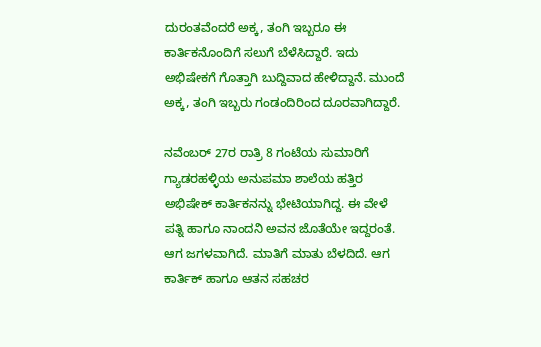ದುರಂತವೆಂದರೆ ಅಕ್ಕ, ತಂಗಿ ಇಬ್ಬರೂ ಈ ಕಾರ್ತಿಕನೊಂದಿಗೆ ಸಲುಗೆ ಬೆಳೆಸಿದ್ದಾರೆ. ಇದು ಅಭಿಷೇಕಗೆ ಗೊತ್ತಾಗಿ ಬುದ್ದಿವಾದ ಹೇಳಿದ್ದಾನೆ. ಮುಂದೆ ಅಕ್ಕ, ತಂಗಿ ಇಬ್ಬರು ಗಂಡಂದಿರಿಂದ ದೂರವಾಗಿದ್ದಾರೆ.

ನವೆಂಬರ್ 27ರ ರಾತ್ರಿ 8 ಗಂಟೆಯ ಸುಮಾರಿಗೆ ಗ್ಯಾಡರಹಳ್ಳಿಯ ಅನುಪಮಾ ಶಾಲೆಯ ಹತ್ತಿರ ಅಭಿಷೇಕ್ ಕಾರ್ತಿಕನನ್ನು ಭೇಟಿಯಾಗಿದ್ದ. ಈ ವೇಳೆ ಪತ್ನಿ ಹಾಗೂ ನಾಂದನಿ ಅವನ ಜೊತೆಯೇ ಇದ್ದರಂತೆ. ಆಗ ಜಗಳವಾಗಿದೆ. ಮಾತಿಗೆ ಮಾತು ಬೆಳದಿದೆ. ಆಗ ಕಾರ್ತಿಕ್ ಹಾಗೂ ಆತನ ಸಹಚರ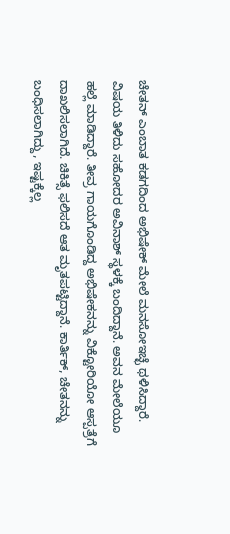ಚೇತನ್ ಎಂಬಾತ ಕಡಗದಿಂದ ಅಭಿಷೇಕ್ ಮೇಲೆ ಮನಸೋಇಚ್ಛೆ ಥಳಿಸಿದ್ದಾರೆ. ವಿಷಯ ತಿಳಿದು ಸಹೋದರ ಅವಿನಾಶ್ ಸ್ಥಳಕ್ಕೆ ಬಂದಿದ್ದಾನೆ. ಅವನ ಮೇಲೆಯೂ ಹಲ್ಲೆ ಮಾಡಿದ್ದಾರೆ. ತೀವ್ರ ಗಾಯಗೊಂಡಿದ್ದ ಅಭಿಷೇಕನನ್ನು ವಿಕ್ಟೋರಿಯೋ ಆಸ್ಪತ್ರೆಗೆ ದಾಖಲಿಸಲಾಗಿದೆ. ಚಿಕಿತ್ಸೆ ಫಲಿಸದೆ ಆತ ಮೃತಪಟ್ಟಿದ್ದಾನೆ. ಕಾರ್ತಿಕ್, ಚೇತನನ್ನು ಬಂಧಿಸಲಾಗಿದ್ದು, ಇಷ್ಟಕ್ಕೆಲ್ಲ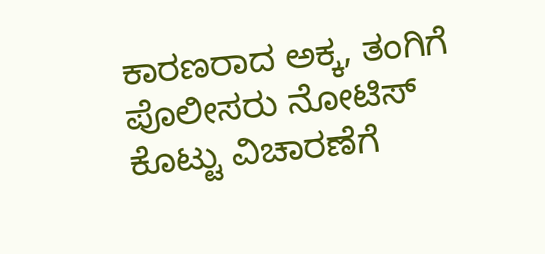ಕಾರಣರಾದ ಅಕ್ಕ, ತಂಗಿಗೆ ಪೊಲೀಸರು ನೋಟಿಸ್ ಕೊಟ್ಟು ವಿಚಾರಣೆಗೆ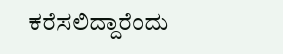ಕರೆಸಲಿದ್ದಾರೆಂದು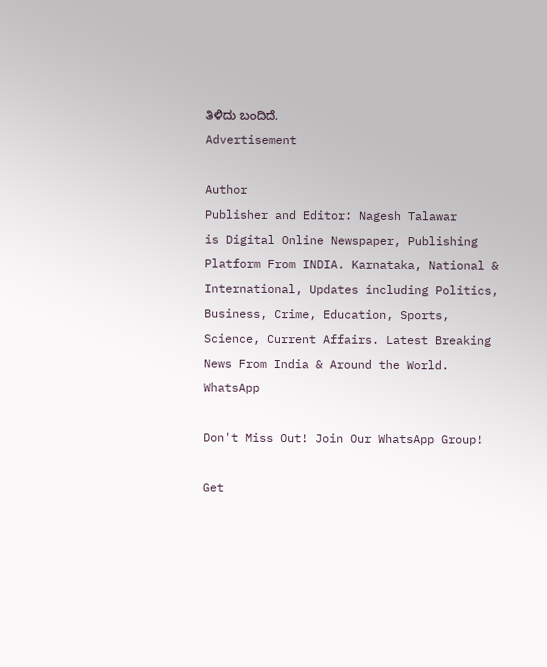ತಿಳಿದು ಬಂದಿದೆ.
Advertisement

Author
Publisher and Editor: Nagesh Talawar
is Digital Online Newspaper, Publishing Platform From INDIA. Karnataka, National & International, Updates including Politics, Business, Crime, Education, Sports, Science, Current Affairs. Latest Breaking News From India & Around the World.
WhatsApp

Don't Miss Out! Join Our WhatsApp Group!

Get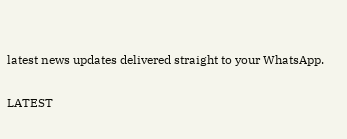latest news updates delivered straight to your WhatsApp.

LATEST